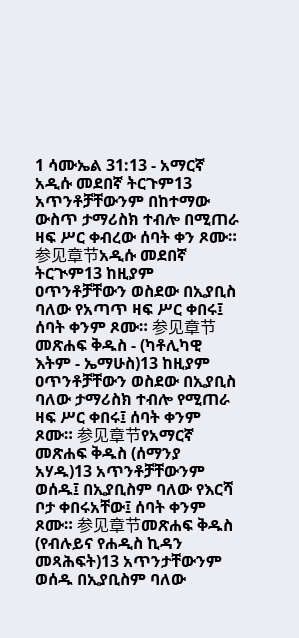1 ሳሙኤል 31:13 - አማርኛ አዲሱ መደበኛ ትርጉም13 አጥንቶቻቸውንም በከተማው ውስጥ ታማሪስክ ተብሎ በሚጠራ ዛፍ ሥር ቀብረው ሰባት ቀን ጾሙ። 参见章节አዲሱ መደበኛ ትርጒም13 ከዚያም ዐጥንቶቻቸውን ወስደው በኢያቢስ ባለው የአጣጥ ዛፍ ሥር ቀበሩ፤ ሰባት ቀንም ጾሙ። 参见章节መጽሐፍ ቅዱስ - (ካቶሊካዊ እትም - ኤማሁስ)13 ከዚያም ዐጥንቶቻቸውን ወስደው በኢያቢስ ባለው ታማሪስክ ተብሎ የሚጠራ ዛፍ ሥር ቀበሩ፤ ሰባት ቀንም ጾሙ። 参见章节የአማርኛ መጽሐፍ ቅዱስ (ሰማንያ አሃዱ)13 አጥንቶቻቸውንም ወሰዱ፤ በኢያቢስም ባለው የእርሻ ቦታ ቀበሩአቸው፤ ሰባት ቀንም ጾሙ። 参见章节መጽሐፍ ቅዱስ (የብሉይና የሐዲስ ኪዳን መጻሕፍት)13 አጥንታቸውንም ወሰዱ በኢያቢስም ባለው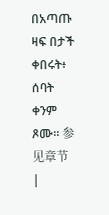በአጣጡ ዛፍ በታች ቀበሩት፥ ሰባት ቀንም ጾሙ። 参见章节 |